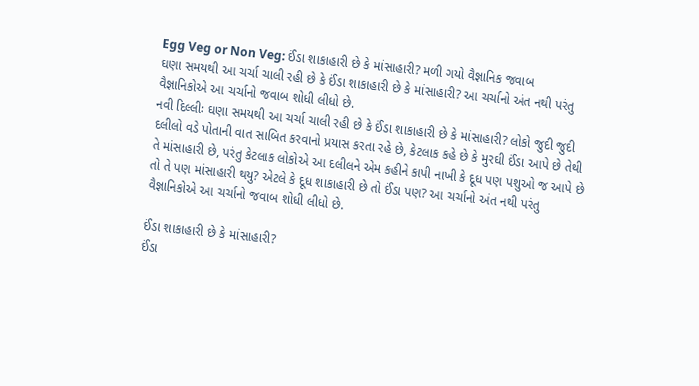Egg Veg or Non Veg: ઈંડા શાકાહારી છે કે માંસાહારી? મળી ગયો વૈજ્ઞાનિક જવાબ
ઘણા સમયથી આ ચર્ચા ચાલી રહી છે કે ઈંડા શાકાહારી છે કે માંસાહારી? આ ચર્ચાનો અંત નથી પરંતુ વૈજ્ઞાનિકોએ આ ચર્ચાનો જવાબ શોધી લીધો છે.
નવી દિલ્લીઃ ઘણા સમયથી આ ચર્ચા ચાલી રહી છે કે ઈંડા શાકાહારી છે કે માંસાહારી? લોકો જુદી જુદી દલીલો વડે પોતાની વાત સાબિત કરવાનો પ્રયાસ કરતા રહે છે, કેટલાક કહે છે કે મુરઘી ઈંડા આપે છે તેથી તે માંસાહારી છે, પરંતુ કેટલાક લોકોએ આ દલીલને એમ કહીને કાપી નાખી કે દૂધ પણ પશુઓ જ આપે છે તો તે પણ માંસાહારી થયુ? એટલે કે દૂધ શાકાહારી છે તો ઈંડા પણ? આ ચર્ચાનો અંત નથી પરંતુ વૈજ્ઞાનિકોએ આ ચર્ચાનો જવાબ શોધી લીધો છે.

ઈંડા શાકાહારી છે કે માંસાહારી?
ઈંડા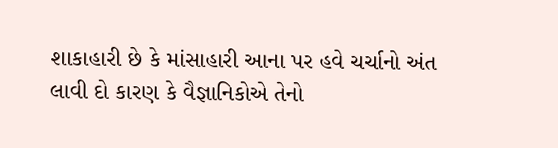શાકાહારી છે કે માંસાહારી આના પર હવે ચર્ચાનો અંત લાવી દો કારણ કે વૈજ્ઞાનિકોએ તેનો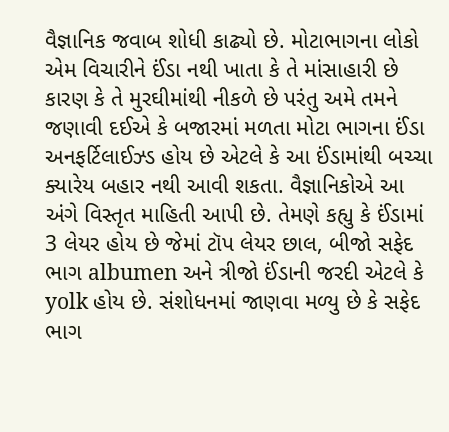વૈજ્ઞાનિક જવાબ શોધી કાઢ્યો છે. મોટાભાગના લોકો એમ વિચારીને ઈંડા નથી ખાતા કે તે માંસાહારી છે કારણ કે તે મુરઘીમાંથી નીકળે છે પરંતુ અમે તમને જણાવી દઈએ કે બજારમાં મળતા મોટા ભાગના ઈંડા અનફર્ટિલાઈઝ્ડ હોય છે એટલે કે આ ઈંડામાંથી બચ્ચા ક્યારેય બહાર નથી આવી શકતા. વૈજ્ઞાનિકોએ આ અંગે વિસ્તૃત માહિતી આપી છે. તેમણે કહ્યુ કે ઈંડામાં 3 લેયર હોય છે જેમાં ટૉપ લેયર છાલ, બીજો સફેદ ભાગ albumen અને ત્રીજો ઈંડાની જરદી એટલે કે yolk હોય છે. સંશોધનમાં જાણવા મળ્યુ છે કે સફેદ ભાગ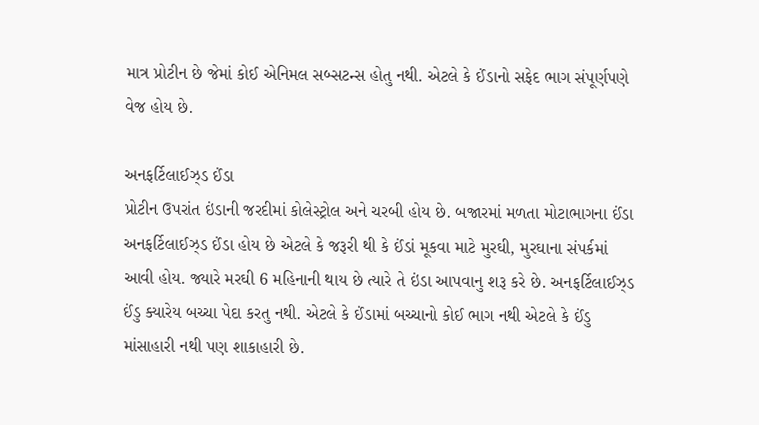માત્ર પ્રોટીન છે જેમાં કોઈ એનિમલ સબ્સટન્સ હોતુ નથી. એટલે કે ઈંડાનો સફેદ ભાગ સંપૂર્ણપણે વેજ હોય છે.

અનફર્ટિલાઈઝ્ડ ઈંડા
પ્રોટીન ઉપરાંત ઇંડાની જરદીમાં કોલેસ્ટ્રોલ અને ચરબી હોય છે. બજારમાં મળતા મોટાભાગના ઈંડા અનફર્ટિલાઈઝ્ડ ઈંડા હોય છે એટલે કે જરૂરી થી કે ઈંડાં મૂકવા માટે મુરઘી, મુરઘાના સંપર્કમાં આવી હોય. જ્યારે મરઘી 6 મહિનાની થાય છે ત્યારે તે ઇંડા આપવાનુ શરૂ કરે છે. અનફર્ટિલાઈઝ્ડ ઈંડુ ક્યારેય બચ્ચા પેદા કરતુ નથી. એટલે કે ઈંડામાં બચ્ચાનો કોઈ ભાગ નથી એટલે કે ઈંડુ માંસાહારી નથી પણ શાકાહારી છે.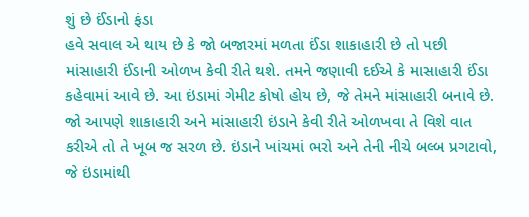શું છે ઈંડાનો ફંડા
હવે સવાલ એ થાય છે કે જો બજારમાં મળતા ઈંડા શાકાહારી છે તો પછી માંસાહારી ઈંડાની ઓળખ કેવી રીતે થશે. તમને જણાવી દઈએ કે માસાહારી ઈંડા કહેવામાં આવે છે. આ ઇંડામાં ગેમીટ કોષો હોય છે, જે તેમને માંસાહારી બનાવે છે. જો આપણે શાકાહારી અને માંસાહારી ઇંડાને કેવી રીતે ઓળખવા તે વિશે વાત કરીએ તો તે ખૂબ જ સરળ છે. ઇંડાને ખાંચમાં ભરો અને તેની નીચે બલ્બ પ્રગટાવો, જે ઇંડામાંથી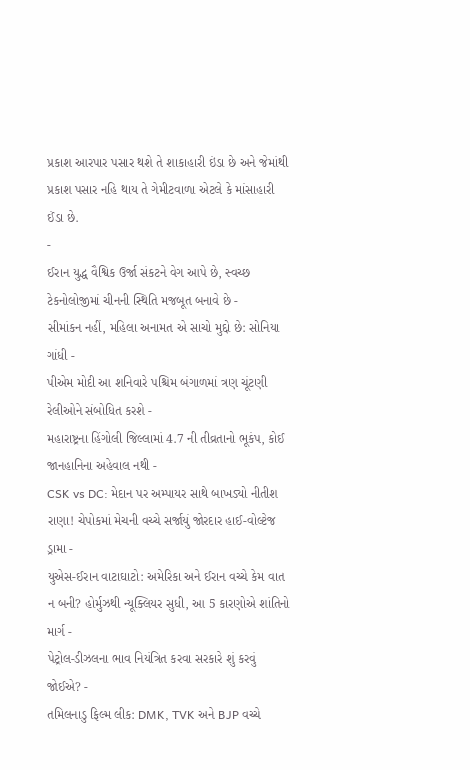પ્રકાશ આરપાર પસાર થશે તે શાકાહારી ઇંડા છે અને જેમાંથી પ્રકાશ પસાર નહિ થાય તે ગેમીટવાળા એટલે કે માંસાહારી ઈંડા છે.
-
ઈરાન યુદ્ધ વૈશ્વિક ઉર્જા સંકટને વેગ આપે છે, સ્વચ્છ ટેકનોલોજીમાં ચીનની સ્થિતિ મજબૂત બનાવે છે -
સીમાંકન નહીં, મહિલા અનામત એ સાચો મુદ્દો છે: સોનિયા ગાંધી -
પીએમ મોદી આ શનિવારે પશ્ચિમ બંગાળમાં ત્રણ ચૂંટણી રેલીઓને સંબોધિત કરશે -
મહારાષ્ટ્રના હિંગોલી જિલ્લામાં 4.7 ની તીવ્રતાનો ભૂકંપ, કોઈ જાનહાનિના અહેવાલ નથી -
CSK vs DC: મેદાન પર અમ્પાયર સાથે બાખડ્યો નીતીશ રાણા! ચેપોકમાં મેચની વચ્ચે સર્જાયું જોરદાર હાઈ-વોલ્ટેજ ડ્રામા -
યુએસ-ઈરાન વાટાઘાટો: અમેરિકા અને ઈરાન વચ્ચે કેમ વાત ન બની? હોર્મુઝથી ન્યૂક્લિયર સુધી, આ 5 કારણોએ શાંતિનો માર્ગ -
પેટ્રોલ-ડીઝલના ભાવ નિયંત્રિત કરવા સરકારે શું કરવું જોઈએ? -
તમિલનાડુ ફિલ્મ લીક: DMK, TVK અને BJP વચ્ચે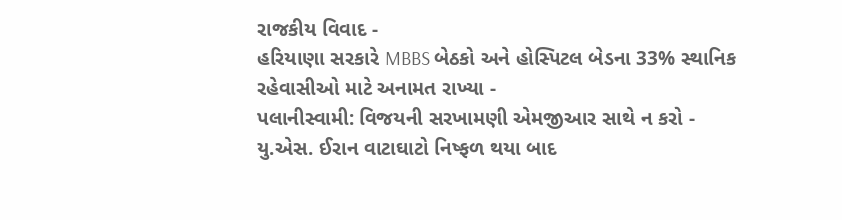રાજકીય વિવાદ -
હરિયાણા સરકારે MBBS બેઠકો અને હોસ્પિટલ બેડના 33% સ્થાનિક રહેવાસીઓ માટે અનામત રાખ્યા -
પલાનીસ્વામી: વિજયની સરખામણી એમજીઆર સાથે ન કરો -
યુ.એસ. ઈરાન વાટાઘાટો નિષ્ફળ થયા બાદ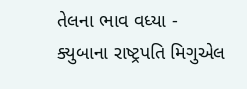તેલના ભાવ વધ્યા -
ક્યુબાના રાષ્ટ્રપતિ મિગુએલ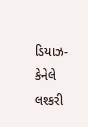ડિયાઝ-કેનેલે લશ્કરી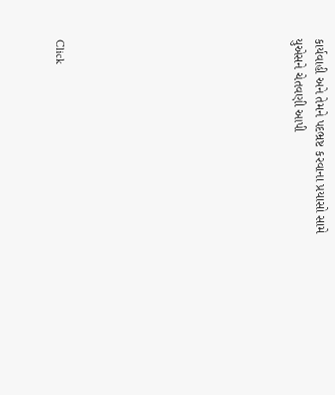કાર્યવાહી અને તેમને પદભ્રષ્ટ કરવાના પ્રયાસો સામે યુએસને ચેતવણી આપી










Click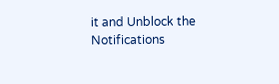it and Unblock the Notifications